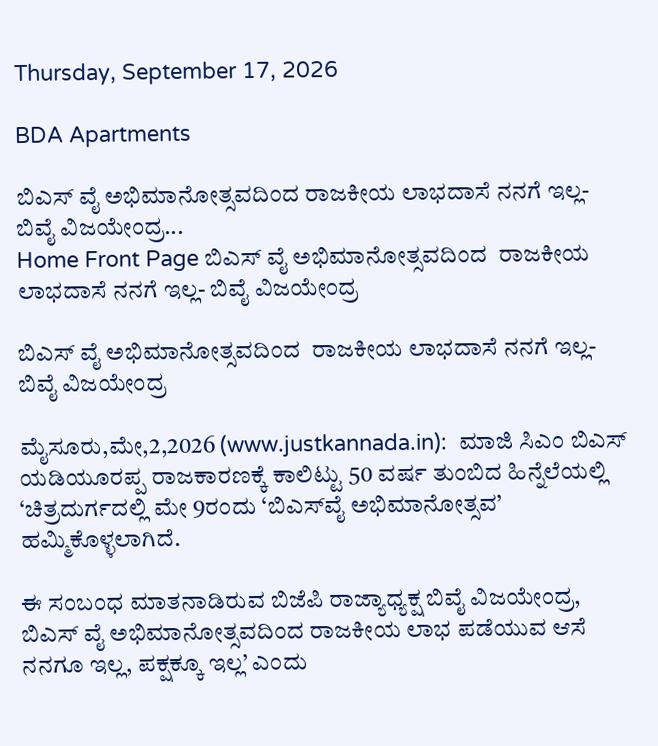Thursday, September 17, 2026

BDA Apartments

ಬಿಎಸ್ ವೈ ಅಭಿಮಾನೋತ್ಸವದಿಂದ ರಾಜಕೀಯ ಲಾಭದಾಸೆ ನನಗೆ ಇಲ್ಲ- ಬಿವೈ ವಿಜಯೇಂದ್ರ...
Home Front Page ಬಿಎಸ್ ವೈ ಅಭಿಮಾನೋತ್ಸವದಿಂದ  ರಾಜಕೀಯ ಲಾಭದಾಸೆ ನನಗೆ ಇಲ್ಲ- ಬಿವೈ ವಿಜಯೇಂದ್ರ

ಬಿಎಸ್ ವೈ ಅಭಿಮಾನೋತ್ಸವದಿಂದ  ರಾಜಕೀಯ ಲಾಭದಾಸೆ ನನಗೆ ಇಲ್ಲ- ಬಿವೈ ವಿಜಯೇಂದ್ರ

ಮೈಸೂರು,ಮೇ,2,2026 (www.justkannada.in):  ಮಾಜಿ ಸಿಎಂ ಬಿಎಸ್ ಯಡಿಯೂರಪ್ಪ ರಾಜಕಾರಣಕ್ಕೆ ಕಾಲಿಟ್ಟು 50 ವರ್ಷ ತುಂಬಿದ ಹಿನ್ನೆಲೆಯಲ್ಲಿ ‘ಚಿತ್ರದುರ್ಗದಲ್ಲಿ ಮೇ 9ರಂದು ‘ಬಿಎಸ್‌ವೈ ಅಭಿಮಾನೋತ್ಸವ’ ಹಮ್ಮಿಕೊಳ್ಳಲಾಗಿದೆ.

ಈ ಸಂಬಂಧ ಮಾತನಾಡಿರುವ ಬಿಜೆಪಿ ರಾಜ್ಯಾಧ್ಯಕ್ಷ ಬಿವೈ ವಿಜಯೇಂದ್ರ, ಬಿಎಸ್ ವೈ ಅಭಿಮಾನೋತ್ಸವದಿಂದ ರಾಜಕೀಯ ಲಾಭ ಪಡೆಯುವ ಆಸೆ ನನಗೂ ಇಲ್ಲ, ಪಕ್ಷಕ್ಕೂ ಇಲ್ಲ’ ಎಂದು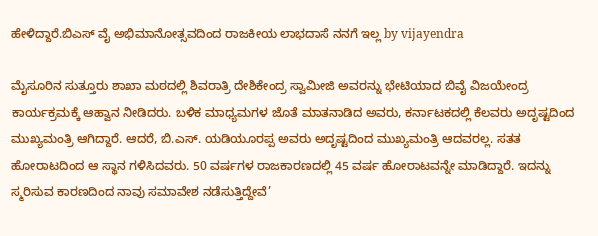ಹೇಳಿದ್ದಾರೆ.ಬಿಎಸ್ ವೈ ಅಭಿಮಾನೋತ್ಸವದಿಂದ ರಾಜಕೀಯ ಲಾಭದಾಸೆ ನನಗೆ ಇಲ್ಲ by vijayendra

ಮೈಸೂರಿನ ಸುತ್ತೂರು ಶಾಖಾ ಮಠದಲ್ಲಿ ಶಿವರಾತ್ರಿ ದೇಶಿಕೇಂದ್ರ ಸ್ವಾಮೀಜಿ ಅವರನ್ನು ಭೇಟಿಯಾದ ಬಿವೈ ವಿಜಯೇಂದ್ರ ಕಾರ್ಯಕ್ರಮಕ್ಕೆ ಆಹ್ವಾನ ನೀಡಿದರು. ಬಳಿಕ ಮಾಧ್ಯಮಗಳ ಜೊತೆ ಮಾತನಾಡಿದ ಅವರು, ಕರ್ನಾಟಕದಲ್ಲಿ ಕೆಲವರು ಅದೃಷ್ಟದಿಂದ ಮುಖ್ಯಮಂತ್ರಿ ಆಗಿದ್ದಾರೆ. ಆದರೆ, ಬಿ.ಎಸ್. ಯಡಿಯೂರಪ್ಪ ಅವರು ಅದೃಷ್ಟದಿಂದ ಮುಖ್ಯಮಂತ್ರಿ ಆದವರಲ್ಲ. ಸತತ ಹೋರಾಟದಿಂದ ಆ ಸ್ಥಾನ ಗಳಿಸಿದವರು. 50 ವರ್ಷಗಳ ರಾಜಕಾರಣದಲ್ಲಿ 45 ವರ್ಷ ಹೋರಾಟವನ್ನೇ ಮಾಡಿದ್ದಾರೆ. ಇದನ್ನು ಸ್ಮರಿಸುವ ಕಾರಣದಿಂದ ನಾವು ಸಮಾವೇಶ ನಡೆಸುತ್ತಿದ್ದೇವೆ’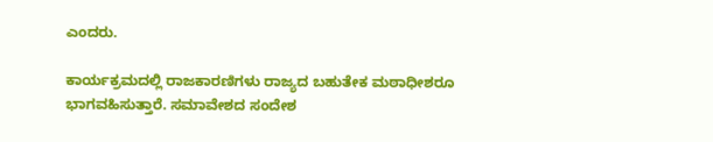ಎಂದರು.

ಕಾರ್ಯಕ್ರಮದಲ್ಲಿ ರಾಜಕಾರಣಿಗಳು ರಾಜ್ಯದ ಬಹುತೇಕ ಮಠಾಧೀಶರೂ ಭಾಗವಹಿಸುತ್ತಾರೆ‌. ಸಮಾವೇಶದ ಸಂದೇಶ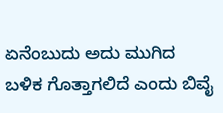ಏನೆಂಬುದು ಅದು ಮುಗಿದ ಬಳಿಕ ಗೊತ್ತಾಗಲಿದೆ ಎಂದು ಬಿವೈ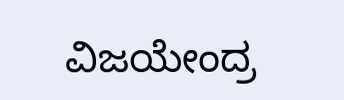ವಿಜಯೇಂದ್ರ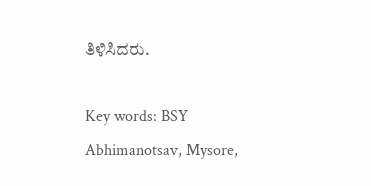ತಿಳಿಸಿದರು.

Key words: BSY Abhimanotsav, Mysore,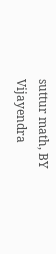suttur math, BY Vijayendra